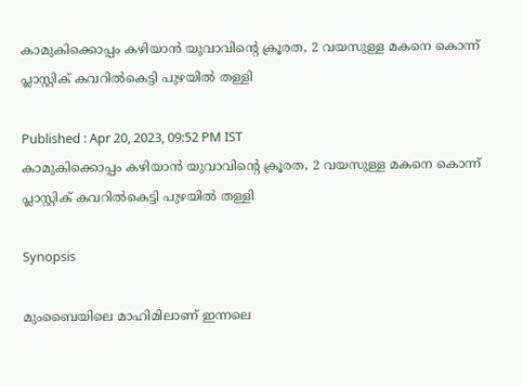കാമുകിക്കൊപ്പം കഴിയാൻ യുവാവിന്റെ ക്രൂരത, 2 വയസുള്ള മകനെ കൊന്ന് പ്ലാസ്റ്റിക് കവറിൽകെട്ടി പുഴയിൽ തള്ളി

Published : Apr 20, 2023, 09:52 PM IST
കാമുകിക്കൊപ്പം കഴിയാൻ യുവാവിന്റെ ക്രൂരത, 2 വയസുള്ള മകനെ കൊന്ന് പ്ലാസ്റ്റിക് കവറിൽകെട്ടി പുഴയിൽ തള്ളി

Synopsis

മുംബൈയിലെ മാഹിമിലാണ് ഇന്നലെ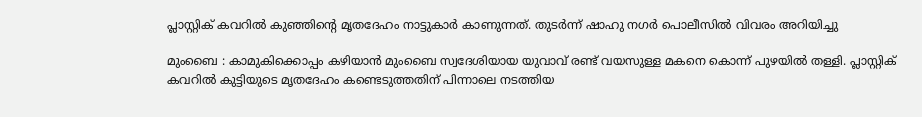പ്ലാസ്റ്റിക് കവറിൽ കുഞ്ഞിന്‍റെ മൃതദേഹം നാട്ടുകാർ കാണുന്നത്. തുടർന്ന് ഷാഹു നഗർ പൊലീസിൽ വിവരം അറിയിച്ചു

മുംബൈ : കാമുകിക്കൊപ്പം കഴിയാൻ മുംബൈ സ്വദേശിയായ യുവാവ് രണ്ട് വയസുള്ള മകനെ കൊന്ന് പുഴയിൽ തള്ളി. പ്ലാസ്റ്റിക് കവറിൽ കുട്ടിയുടെ മൃതദേഹം കണ്ടെടുത്തതിന് പിന്നാലെ നടത്തിയ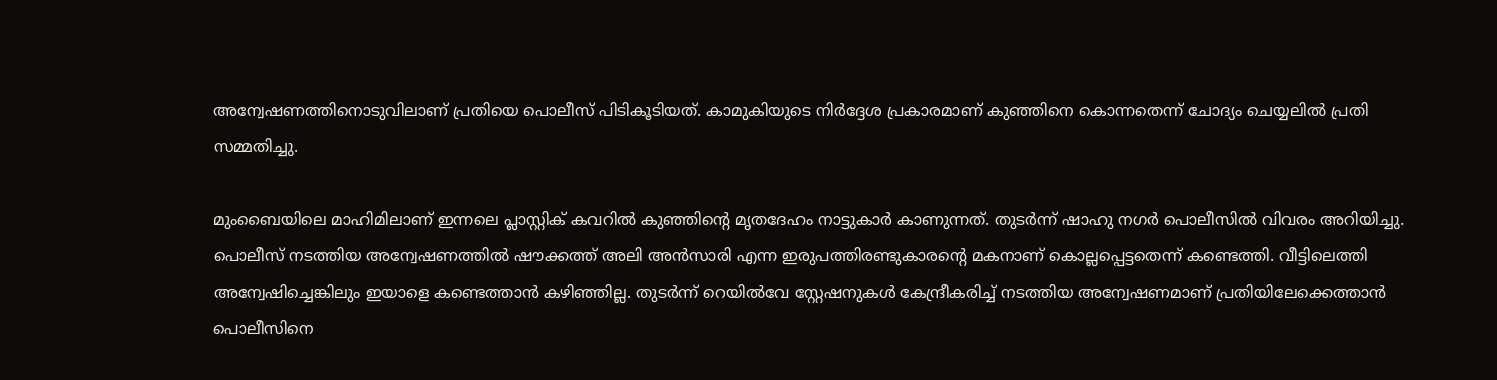അന്വേഷണത്തിനൊടുവിലാണ് പ്രതിയെ പൊലീസ് പിടികൂടിയത്. കാമുകിയുടെ നിർദ്ദേശ പ്രകാരമാണ് കുഞ്ഞിനെ കൊന്നതെന്ന് ചോദ്യം ചെയ്യലിൽ പ്രതി സമ്മതിച്ചു.

മുംബൈയിലെ മാഹിമിലാണ് ഇന്നലെ പ്ലാസ്റ്റിക് കവറിൽ കുഞ്ഞിന്‍റെ മൃതദേഹം നാട്ടുകാർ കാണുന്നത്. തുടർന്ന് ഷാഹു നഗർ പൊലീസിൽ വിവരം അറിയിച്ചു. പൊലീസ് നടത്തിയ അന്വേഷണത്തിൽ ഷൗക്കത്ത് അലി അൻസാരി എന്ന ഇരുപത്തിരണ്ടുകാരന്‍റെ മകനാണ് കൊല്ലപ്പെട്ടതെന്ന് കണ്ടെത്തി. വീട്ടിലെത്തി അന്വേഷിച്ചെങ്കിലും ഇയാളെ കണ്ടെത്താൻ കഴിഞ്ഞില്ല. തുടർന്ന് റെയിൽവേ സ്റ്റേഷനുകൾ കേന്ദ്രീകരിച്ച് നടത്തിയ അന്വേഷണമാണ് പ്രതിയിലേക്കെത്താൻ പൊലീസിനെ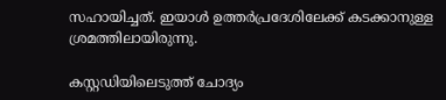സഹായിച്ചത്. ഇയാൾ ഉത്തർപ്രദേശിലേക്ക് കടക്കാനുള്ള ശ്രമത്തിലായിരുന്നു.

കസ്റ്റഡിയിലെടുത്ത് ചോദ്യം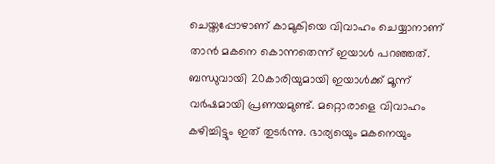ചെയ്തപ്പോഴാണ് കാമുകിയെ വിവാഹം ചെയ്യാനാണ് താൻ മകനെ കൊന്നതെന്ന് ഇയാൾ പറഞ്ഞത്. ബന്ധുവായി 20കാരിയുമായി ഇയാൾക്ക് മൂന്ന് വർഷമായി പ്രണയമുണ്ട്. മറ്റൊരാളെ വിവാഹം കഴിച്ചിട്ടും ഇത് തുടർന്നു. ഭാര്യയെും മകനെയും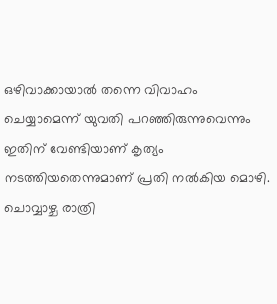ഒഴിവാക്കായാൽ തന്നെ വിവാഹം ചെയ്യാമെന്ന് യുവതി പറഞ്ഞിരുന്നുവെന്നും ഇതിന് വേണ്ടിയാണ് കൃത്യം നടത്തിയതെന്നുമാണ് പ്രതി നൽകിയ മൊഴി. ചൊവ്വാഴ്ച രാത്രി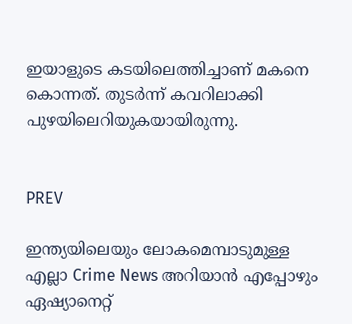ഇയാളുടെ കടയിലെത്തിച്ചാണ് മകനെ കൊന്നത്. തുടർന്ന് കവറിലാക്കി പുഴയിലെറിയുകയായിരുന്നു.


PREV

ഇന്ത്യയിലെയും ലോകമെമ്പാടുമുള്ള എല്ലാ Crime News അറിയാൻ എപ്പോഴും ഏഷ്യാനെറ്റ്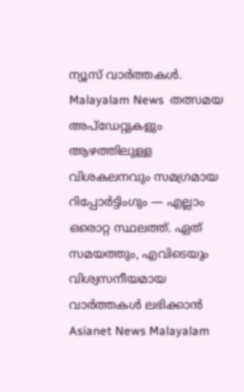ന്യൂസ് വാർത്തകൾ. Malayalam News  തത്സമയ അപ്‌ഡേറ്റുകളും ആഴത്തിലുള്ള വിശകലനവും സമഗ്രമായ റിപ്പോർട്ടിംഗും — എല്ലാം ഒരൊറ്റ സ്ഥലത്ത്. ഏത് സമയത്തും, എവിടെയും വിശ്വസനീയമായ വാർത്തകൾ ലഭിക്കാൻ Asianet News Malayalam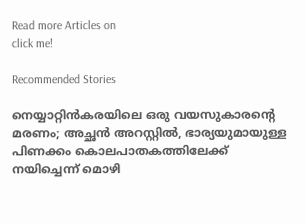Read more Articles on
click me!

Recommended Stories

നെയ്യാറ്റിൻകരയിലെ ഒരു വയസുകാരന്‍റെ മരണം; അച്ഛൻ അറസ്റ്റിൽ, ഭാര്യയുമായുള്ള പിണക്കം കൊലപാതകത്തിലേക്ക് നയിച്ചെന്ന് മൊഴി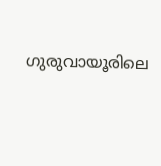ഗുരുവായൂരിലെ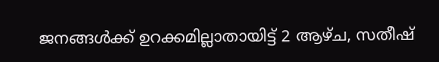ജനങ്ങൾക്ക് ഉറക്കമില്ലാതായിട്ട് 2 ആഴ്ച, സതീഷ്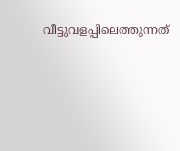വീട്ടുവളപ്പിലെത്തുന്നത്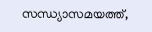സന്ധ്യാസമയത്ത്,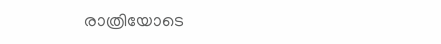രാത്രിയോടെ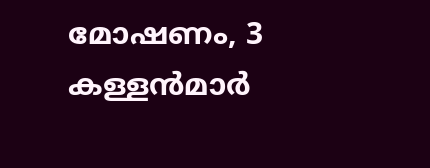മോഷണം, 3 കള്ളൻമാർ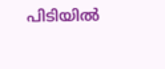പിടിയിൽ